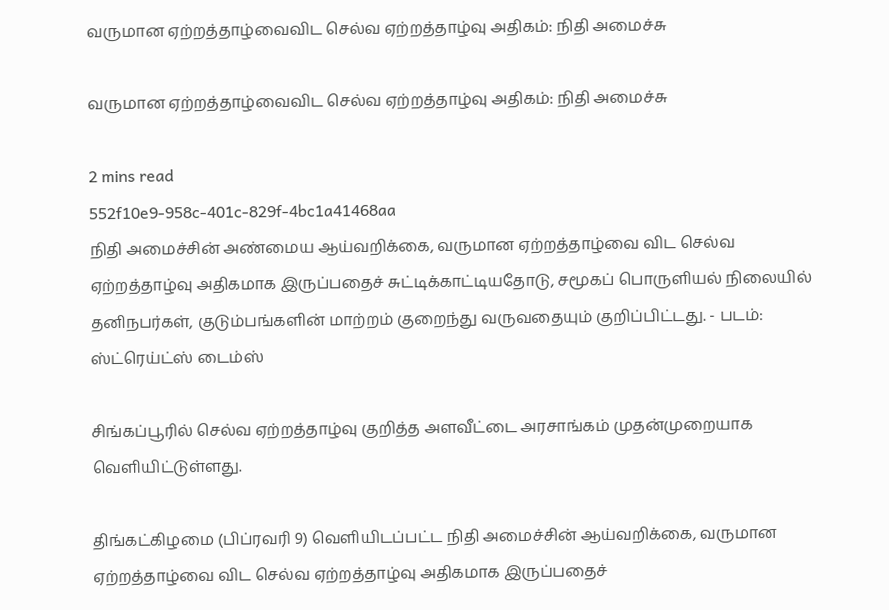வருமான ஏற்றத்தாழ்வைவிட செல்வ ஏற்றத்தாழ்வு அதிகம்: நிதி அமைச்சு

வருமான ஏற்றத்தாழ்வைவிட செல்வ ஏற்றத்தாழ்வு அதிகம்: நிதி அமைச்சு

2 mins read
552f10e9-958c-401c-829f-4bc1a41468aa
நிதி அமைச்சின் அண்மைய ஆய்வறிக்கை, வருமான ஏற்றத்தாழ்வை விட செல்வ ஏற்றத்தாழ்வு அதிகமாக இருப்பதைச் சுட்டிக்காட்டியதோடு, சமூகப் பொருளியல் நிலையில் தனிநபர்கள், குடும்பங்களின் மாற்றம் குறைந்து வருவதையும் குறிப்பிட்டது. - படம்: ஸ்ட்ரெய்ட்ஸ் டைம்ஸ்

சிங்கப்பூரில் செல்வ ஏற்றத்தாழ்வு குறித்த அளவீட்டை அரசாங்கம் முதன்முறையாக வெளியிட்டுள்ளது.

திங்கட்கிழமை (பிப்ரவரி 9) வெளியிடப்பட்ட நிதி அமைச்சின் ஆய்வறிக்கை, வருமான ஏற்றத்தாழ்வை விட செல்வ ஏற்றத்தாழ்வு அதிகமாக இருப்பதைச்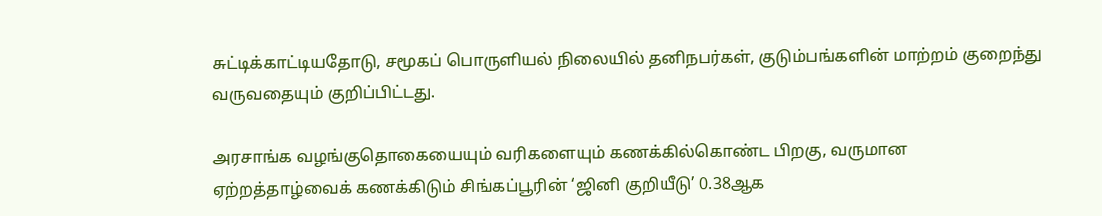சுட்டிக்காட்டியதோடு, சமூகப் பொருளியல் நிலையில் தனிநபர்கள், குடும்பங்களின் மாற்றம் குறைந்து வருவதையும் குறிப்பிட்டது.

அரசாங்க வழங்குதொகையையும் வரிகளையும் கணக்கில்கொண்ட பிறகு, வருமான ஏற்றத்தாழ்வைக் கணக்கிடும் சிங்கப்பூரின் ‘ஜினி குறியீடு’ 0.38ஆக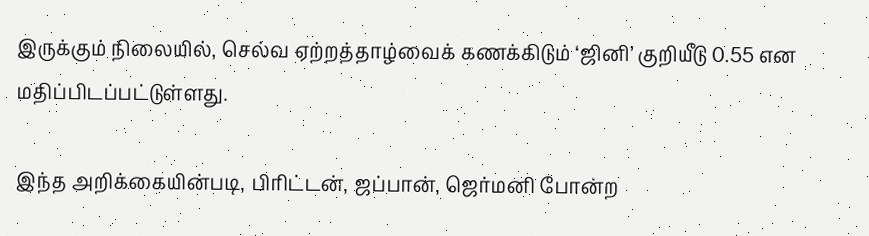இருக்கும் நிலையில், செல்வ ஏற்றத்தாழ்வைக் கணக்கிடும் ‘ஜினி’ குறியீடு 0.55 என மதிப்பிடப்பட்டுள்ளது.

இந்த அறிக்கையின்படி, பிரிட்டன், ஜப்பான், ஜெர்மனி போன்ற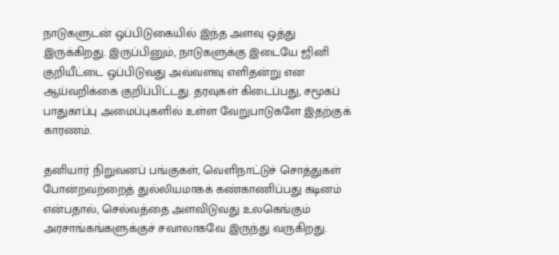நாடுகளுடன் ஒப்பிடுகையில் இந்த அளவு ஒத்து இருக்கிறது. இருப்பினும், நாடுகளுக்கு இடையே ஜினி குறியீட்டை ஒப்பிடுவது அவ்வளவு எளிதன்று என ஆய்வறிக்கை குறிப்பிட்டது. தரவுகள் கிடைப்பது, சமூகப் பாதுகாப்பு அமைப்புகளில் உள்ள வேறுபாடுகளே இதற்குக் காரணம்.

தனியார் நிறுவனப் பங்குகள், வெளிநாட்டுச் சொத்துகள் போன்றவற்றைத் துல்லியமாகக் கண்காணிப்பது கடினம் என்பதால், செல்வத்தை அளவிடுவது உலகெங்கும் அரசாங்கங்களுக்குச் சவாலாகவே இருந்து வருகிறது.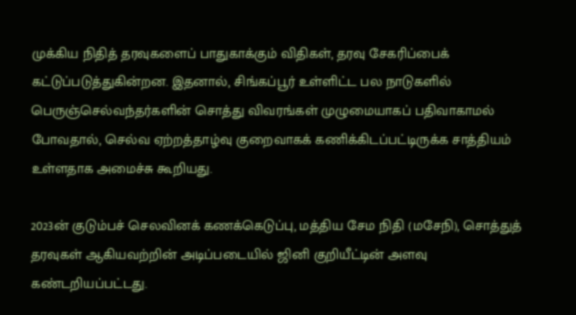முக்கிய நிதித் தரவுகளைப் பாதுகாக்கும் விதிகள், தரவு சேகரிப்பைக் கட்டுப்படுத்துகின்றன. இதனால், சிங்கப்பூர் உள்ளிட்ட பல நாடுகளில் பெருஞ்செல்வந்தர்களின் சொத்து விவரங்கள் முழுமையாகப் பதிவாகாமல் போவதால், செல்வ ஏற்றத்தாழ்வு குறைவாகக் கணிக்கிடப்பட்டிருக்க சாத்தியம் உள்ளதாக அமைச்சு கூறியது.

2023ன் குடும்பச் செலவினக் கணக்கெடுப்பு, மத்திய சேம நிதி (மசேநி), சொத்துத் தரவுகள் ஆகியவற்றின் அடிப்படையில் ஜினி குறியீட்டின் அளவு கண்டறியப்பட்டது.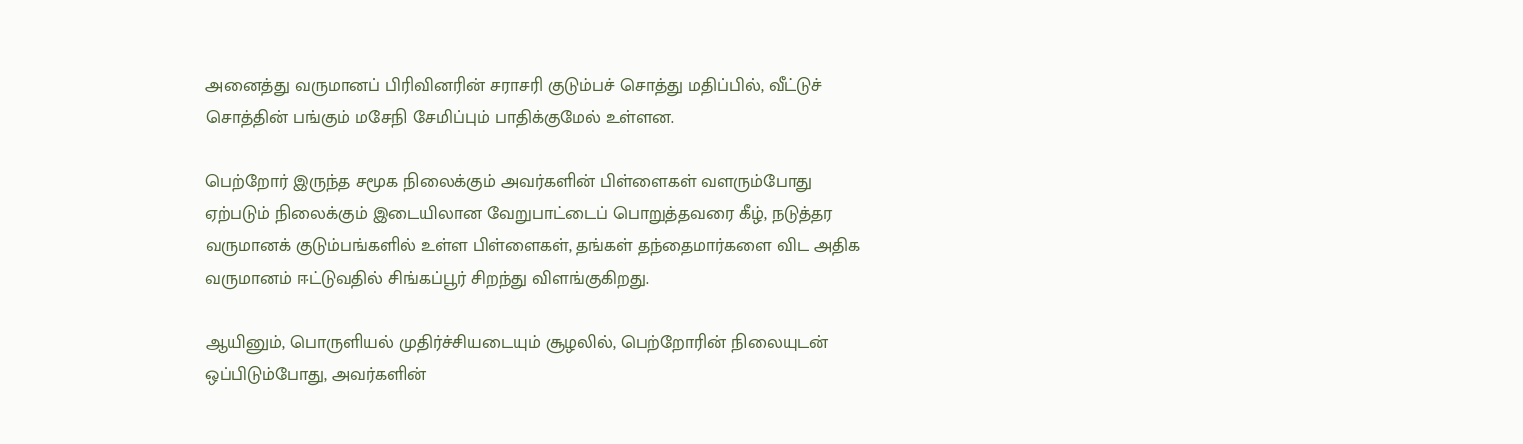அனைத்து வருமானப் பிரிவினரின் சராசரி குடும்பச் சொத்து மதிப்பில், வீட்டுச் சொத்தின் பங்கும் மசேநி சேமிப்பும் பாதிக்குமேல் உள்ளன.

பெற்றோர் இருந்த சமூக நிலைக்கும் அவர்களின் பிள்ளைகள் வளரும்போது ஏற்படும் நிலைக்கும் இடையிலான வேறுபாட்டைப் பொறுத்தவரை கீழ், நடுத்தர வருமானக் குடும்பங்களில் உள்ள பிள்ளைகள், தங்கள் தந்தைமார்களை விட அதிக வருமானம் ஈட்டுவதில் சிங்கப்பூர் சிறந்து விளங்குகிறது.

ஆயினும், பொருளியல் முதிர்ச்சியடையும் சூழலில், பெற்றோரின் நிலையுடன் ஒப்பிடும்போது, அவர்களின்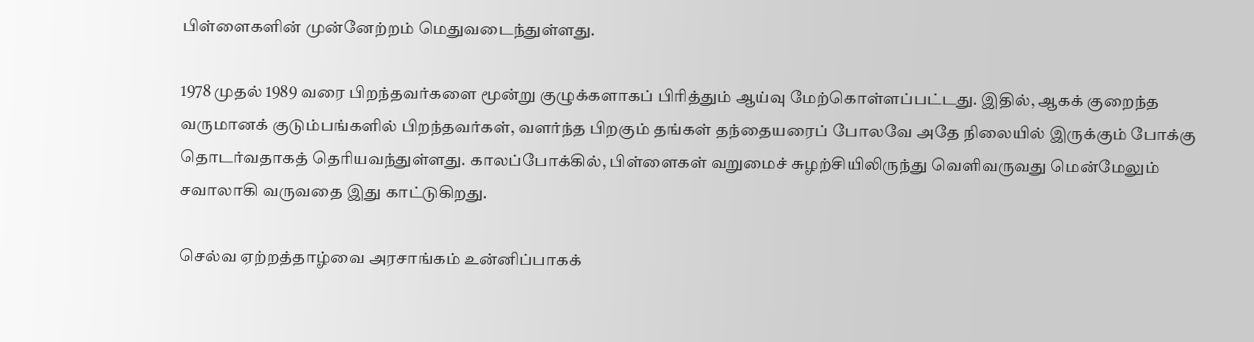பிள்ளைகளின் முன்னேற்றம் மெதுவடைந்துள்ளது.

1978 முதல் 1989 வரை பிறந்தவர்களை மூன்று குழுக்களாகப் பிரித்தும் ஆய்வு மேற்கொள்ளப்பட்டது. இதில், ஆகக் குறைந்த வருமானக் குடும்பங்களில் பிறந்தவர்கள், வளர்ந்த பிறகும் தங்கள் தந்தையரைப் போலவே அதே நிலையில் இருக்கும் போக்கு தொடர்வதாகத் தெரியவந்துள்ளது. காலப்போக்கில், பிள்ளைகள் வறுமைச் சுழற்சியிலிருந்து வெளிவருவது மென்மேலும் சவாலாகி வருவதை இது காட்டுகிறது.

செல்வ ஏற்றத்தாழ்வை அரசாங்கம் உன்னிப்பாகக்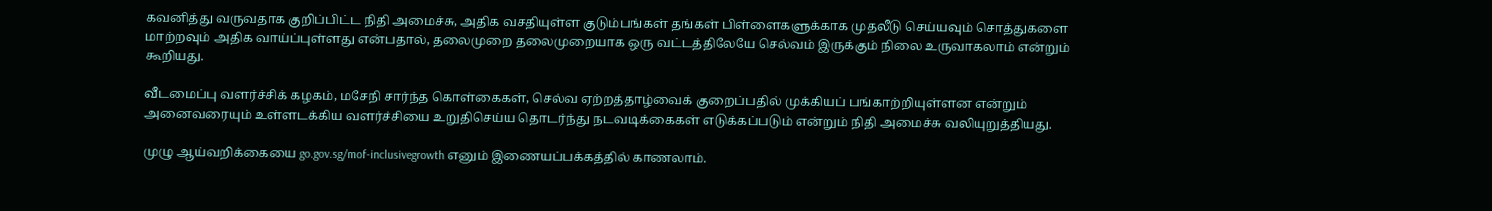கவனித்து வருவதாக குறிப்பிட்ட நிதி அமைச்சு, அதிக வசதியுள்ள குடும்பங்கள் தங்கள் பிள்ளைகளுக்காக முதலீடு செய்யவும் சொத்துகளை மாற்றவும் அதிக வாய்ப்புள்ளது என்பதால், தலைமுறை தலைமுறையாக ஒரு வட்டத்திலேயே செல்வம் இருக்கும் நிலை உருவாகலாம் என்றும் கூறியது.

வீடமைப்பு வளர்ச்சிக் கழகம், மசேநி சார்ந்த கொள்கைகள், செல்வ ஏற்றத்தாழ்வைக் குறைப்பதில் முக்கியப் பங்காற்றியுள்ளன என்றும் அனைவரையும் உள்ளடக்கிய வளர்ச்சியை உறுதிசெய்ய தொடர்ந்து நடவடிக்கைகள் எடுக்கப்படும் என்றும் நிதி அமைச்சு வலியுறுத்தியது.

முழு ஆய்வறிக்கையை go.gov.sg/mof-inclusivegrowth எனும் இணையப்பக்கத்தில் காணலாம்.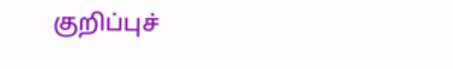குறிப்புச்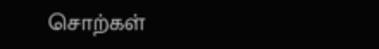சொற்கள்